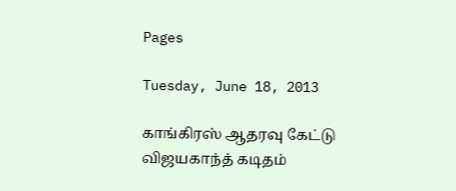Pages

Tuesday, June 18, 2013

காங்கிரஸ் ஆதரவு கேட்டு விஜயகாந்த் கடிதம்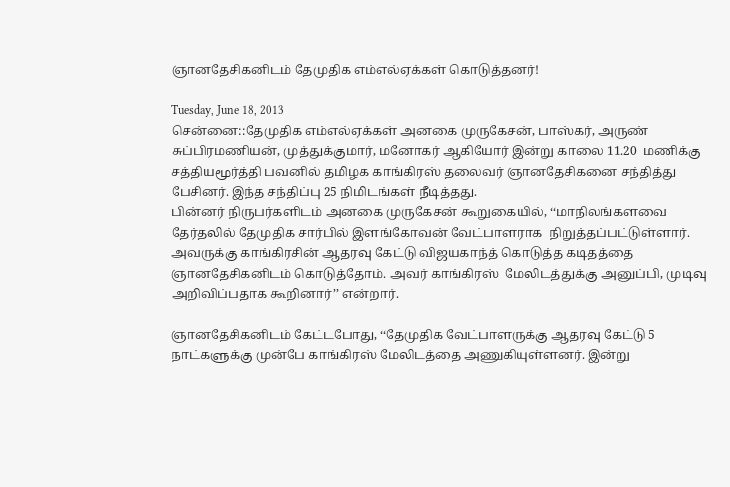ஞானதேசிகனிடம் தேமுதிக எம்எல்ஏக்கள் கொடுத்தனர்!

Tuesday, June 18, 2013
சென்னை::தேமுதிக எம்எல்ஏக்கள் அனகை முருகேசன், பாஸ்கர், அருண் சுப்பிரமணியன், முத்துக்குமார், மனோகர் ஆகியோர் இன்று காலை 11.20  மணிக்கு சத்தியமூர்த்தி பவனில் தமிழக காங்கிரஸ் தலைவர் ஞானதேசிகனை சந்தித்து பேசினர். இந்த சந்திப்பு 25 நிமிடங்கள் நீடித்தது.
பின்னர் நிருபர்களிடம் அனகை முருகேசன் கூறுகையில், ‘‘மாநிலங்களவை தேர்தலில் தேமுதிக சார்பில் இளங்கோவன் வேட்பாளராக  நிறுத்தப்பட்டுள்ளார். அவருக்கு காங்கிரசின் ஆதரவு கேட்டு விஜயகாந்த் கொடுத்த கடிதத்தை ஞானதேசிகனிடம் கொடுத்தோம். அவர் காங்கிரஸ்  மேலிடத்துக்கு அனுப்பி, முடிவு அறிவிப்பதாக கூறினார்’’ என்றார்.

ஞானதேசிகனிடம் கேட்டபோது, ‘‘தேமுதிக வேட்பாளருக்கு ஆதரவு கேட்டு 5 நாட்களுக்கு முன்பே காங்கிரஸ் மேலிடத்தை அணுகியுள்ளனர். இன்று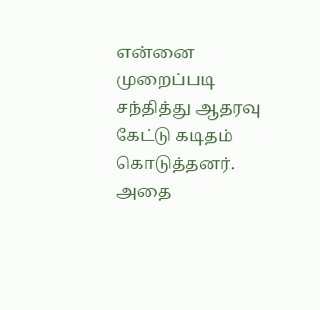என்னை முறைப்படி சந்தித்து ஆதரவு கேட்டு கடிதம் கொடுத்தனர். அதை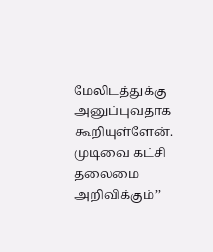மேலிடத்துக்கு அனுப்புவதாக கூறியுள்ளேன். முடிவை கட்சி தலைமை  அறிவிக்கும்’’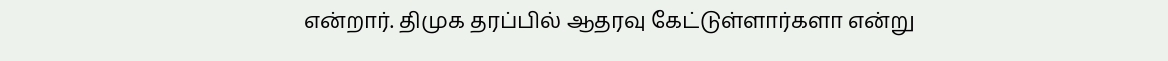என்றார். திமுக தரப்பில் ஆதரவு கேட்டுள்ளார்களா என்று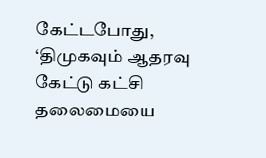கேட்டபோது, ‘திமுகவும் ஆதரவு கேட்டு கட்சி தலைமையை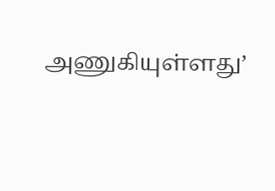அணுகியுள்ளது’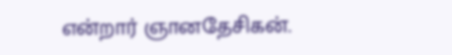என்றார் ஞானதேசிகன்.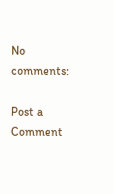No comments:

Post a Comment